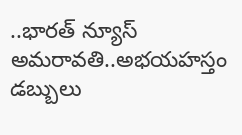..భారత్ న్యూస్ అమరావతి..అభయహస్తం డబ్బులు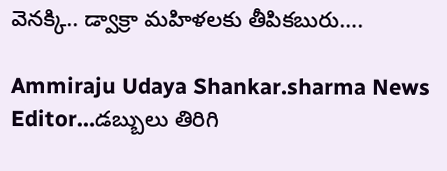వెనక్కి.. డ్వాక్రా మహిళలకు తీపికబురు….

Ammiraju Udaya Shankar.sharma News Editor…డబ్బులు తిరిగి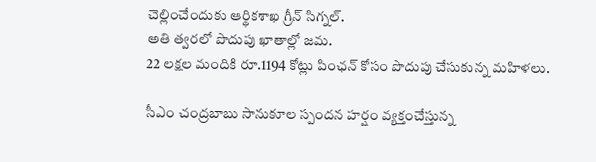చెల్లించేందుకు ఆర్థికశాఖ గ్రీన్ సిగ్నల్.
అతి త్వరలో పొదుపు ఖాతాల్లో జమ.
22 లక్షల మందికి రూ.1194 కోట్లు పింఛన్ కోసం పొదుపు చేసుకున్న మహిళలు.

సీఎం చంద్రబాబు సానుకూల స్పందన హర్షం వ్యక్తంచేస్తున్న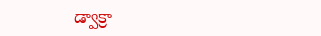డ్వాక్రా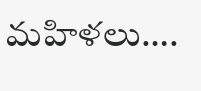మహిళలు….